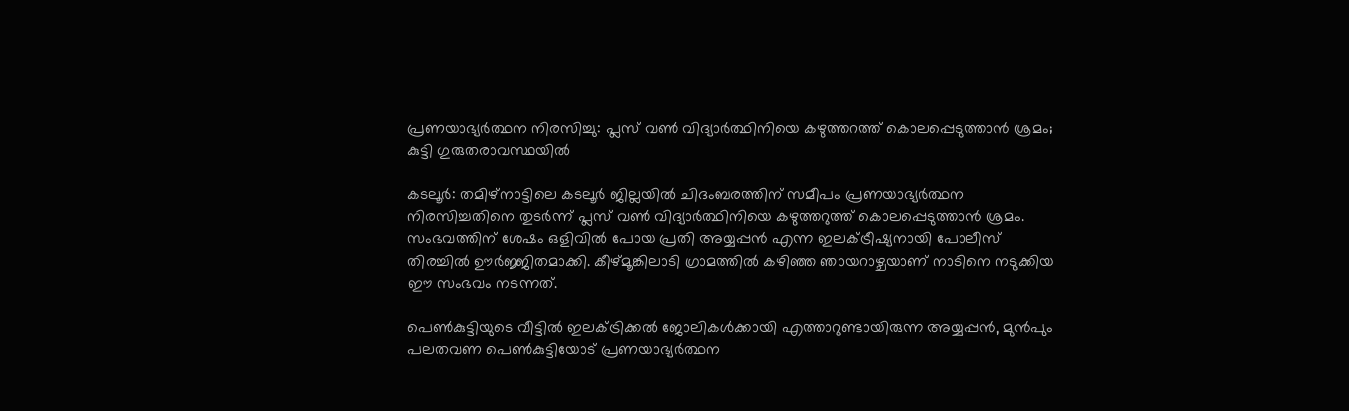പ്രണയാഭ്യർത്ഥന നിരസിച്ചു: പ്ലസ് വൺ വിദ്യാർത്ഥിനിയെ കഴുത്തറത്ത് കൊലപ്പെടുത്താൻ ശ്രമം; കുട്ടി ഗുരുതരാവസ്ഥയിൽ

കടലൂർ: തമിഴ്‌നാട്ടിലെ കടലൂർ ജില്ലയിൽ ചിദംബരത്തിന് സമീപം പ്രണയാഭ്യർത്ഥന നിരസിച്ചതിനെ തുടർന്ന് പ്ലസ് വൺ വിദ്യാർത്ഥിനിയെ കഴുത്തറുത്ത് കൊലപ്പെടുത്താൻ ശ്രമം. സംഭവത്തിന് ശേഷം ഒളിവിൽ പോയ പ്രതി അയ്യപ്പൻ എന്ന ഇലക്ട്രീഷ്യനായി പോലീസ് തിരച്ചിൽ ഊർജ്ജിതമാക്കി. കീഴ്മൂങ്കിലാടി ഗ്രാമത്തിൽ കഴിഞ്ഞ ഞായറാഴ്ചയാണ് നാടിനെ നടുക്കിയ ഈ സംഭവം നടന്നത്.

പെൺകുട്ടിയുടെ വീട്ടിൽ ഇലക്ട്രിക്കൽ ജോലികൾക്കായി എത്താറുണ്ടായിരുന്ന അയ്യപ്പൻ, മുൻപും പലതവണ പെൺകുട്ടിയോട് പ്രണയാഭ്യർത്ഥന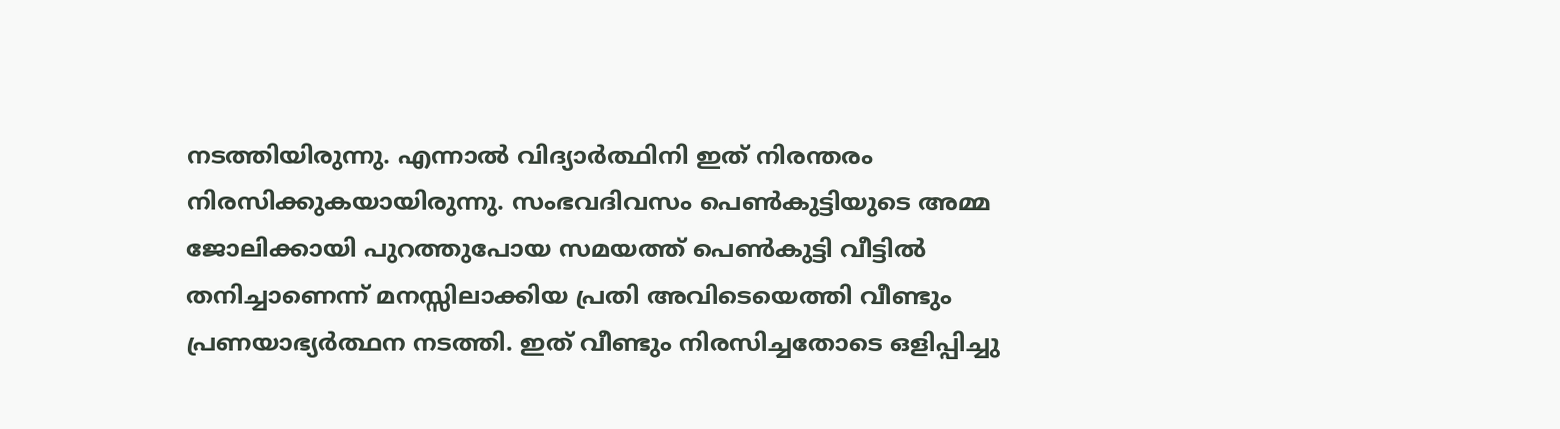നടത്തിയിരുന്നു. എന്നാൽ വിദ്യാർത്ഥിനി ഇത് നിരന്തരം നിരസിക്കുകയായിരുന്നു. സംഭവദിവസം പെൺകുട്ടിയുടെ അമ്മ ജോലിക്കായി പുറത്തുപോയ സമയത്ത് പെൺകുട്ടി വീട്ടിൽ തനിച്ചാണെന്ന് മനസ്സിലാക്കിയ പ്രതി അവിടെയെത്തി വീണ്ടും പ്രണയാഭ്യർത്ഥന നടത്തി. ഇത് വീണ്ടും നിരസിച്ചതോടെ ഒളിപ്പിച്ചു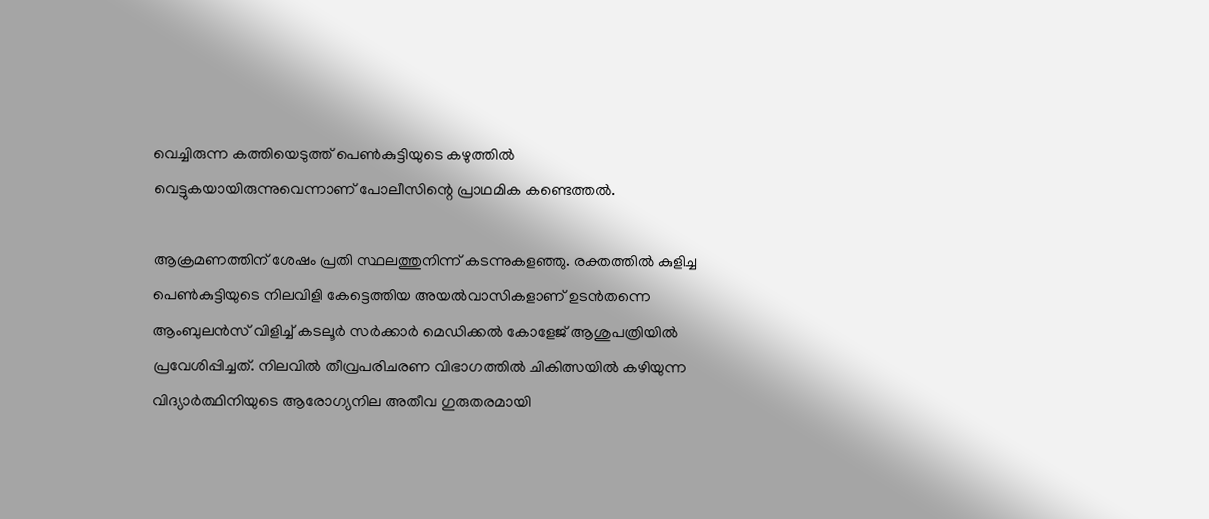വെച്ചിരുന്ന കത്തിയെടുത്ത് പെൺകുട്ടിയുടെ കഴുത്തിൽ വെട്ടുകയായിരുന്നുവെന്നാണ് പോലീസിന്റെ പ്രാഥമിക കണ്ടെത്തൽ.

ആക്രമണത്തിന് ശേഷം പ്രതി സ്ഥലത്തുനിന്ന് കടന്നുകളഞ്ഞു. രക്തത്തിൽ കുളിച്ച പെൺകുട്ടിയുടെ നിലവിളി കേട്ടെത്തിയ അയൽവാസികളാണ് ഉടൻതന്നെ ആംബുലൻസ് വിളിച്ച് കടലൂർ സർക്കാർ മെഡിക്കൽ കോളേജ് ആശുപത്രിയിൽ പ്രവേശിപ്പിച്ചത്. നിലവിൽ തീവ്രപരിചരണ വിഭാഗത്തിൽ ചികിത്സയിൽ കഴിയുന്ന വിദ്യാർത്ഥിനിയുടെ ആരോഗ്യനില അതീവ ഗുരുതരമായി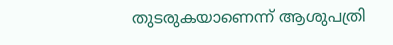തുടരുകയാണെന്ന് ആശുപത്രി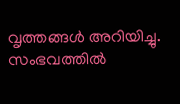വൃത്തങ്ങൾ അറിയിച്ചു. സംഭവത്തിൽ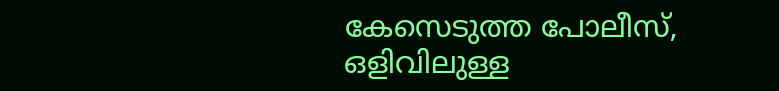കേസെടുത്ത പോലീസ്, ഒളിവിലുള്ള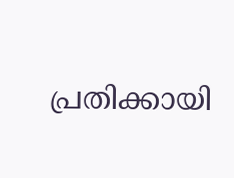പ്രതിക്കായി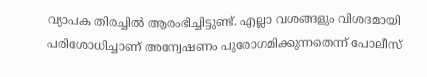വ്യാപക തിരച്ചിൽ ആരംഭിച്ചിട്ടുണ്ട്. എല്ലാ വശങ്ങളും വിശദമായി പരിശോധിച്ചാണ് അന്വേഷണം പുരോഗമിക്കുന്നതെന്ന് പോലീസ്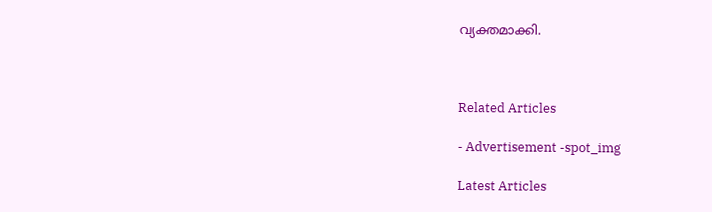വ്യക്തമാക്കി.



Related Articles

- Advertisement -spot_img

Latest Articles